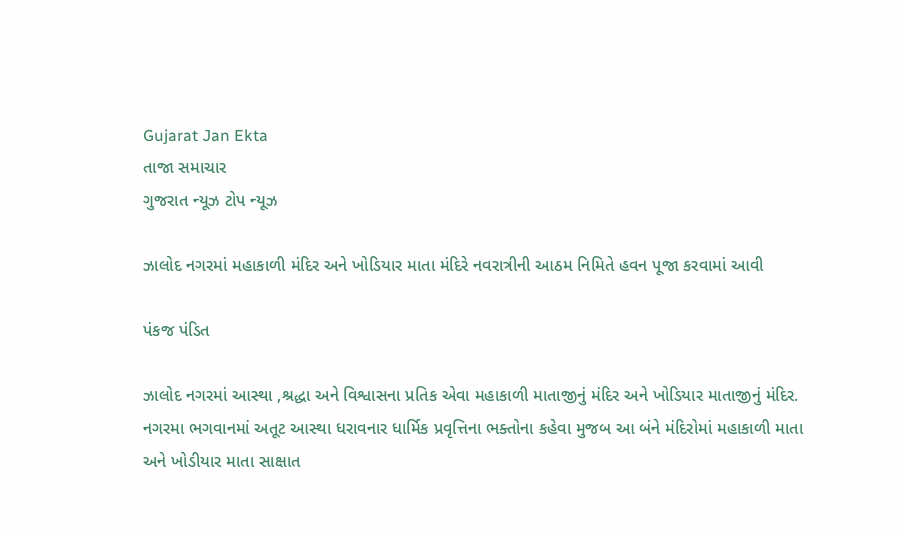Gujarat Jan Ekta
તાજા સમાચાર
ગુજરાત ન્યૂઝ ટોપ ન્યૂઝ

ઝાલોદ નગરમાં મહાકાળી મંદિર અને ખોડિયાર માતા મંદિરે નવરાત્રીની આઠમ નિમિતે હવન પૂજા કરવામાં આવી

પંકજ પંડિત

ઝાલોદ નગરમાં આસ્થા ,શ્રદ્ધા અને વિશ્વાસના પ્રતિક એવા મહાકાળી માતાજીનું મંદિર અને ખોડિયાર માતાજીનું મંદિર. નગરમા ભગવાનમાં અતૂટ આસ્થા ધરાવનાર ધાર્મિક પ્રવૃત્તિના ભક્તોના કહેવા મુજબ આ બંને મંદિરોમાં મહાકાળી માતા અને ખોડીયાર માતા સાક્ષાત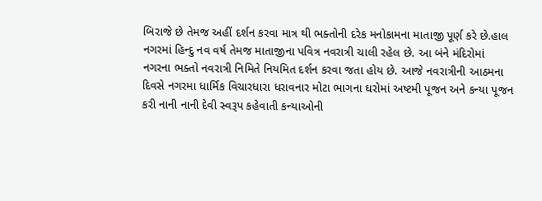બિરાજે છે તેમજ અહીં દર્શન કરવા માત્ર થી ભક્તોની દરેક મનોકામના માતાજી પૂર્ણ કરે છે.હાલ નગરમાં હિન્દુ નવ વર્ષ તેમજ માતાજીના પવિત્ર નવરાત્રી ચાલી રહેલ છે. આ બંને મંદિરોમાં નગરના ભક્તો નવરાત્રી નિમિતે નિયમિત દર્શન કરવા જતા હોય છે. આજે નવરાત્રીની આઠમના દિવસે નગરમા ધાર્મિક વિચારધારા ધરાવનાર મોટા ભાગના ઘરોમાં અષ્ટમી પૂજન અને કન્યા પૂજન કરી નાની નાની દેવી સ્વરૂપ કહેવાતી કન્યાઓની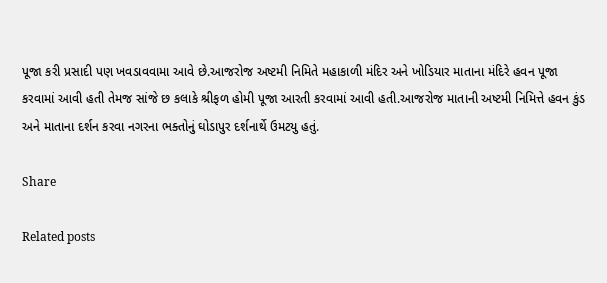પૂજા કરી પ્રસાદી પણ ખવડાવવામા આવે છે.આજરોજ અષ્ટમી નિમિતે મહાકાળી મંદિર અને ખોડિયાર માતાના મંદિરે હવન પૂજા કરવામાં આવી હતી તેમજ સાંજે છ કલાકે શ્રીફળ હોમી પૂજા આરતી કરવામાં આવી હતી.આજરોજ માતાની અષ્ટમી નિમિત્તે હવન કુંડ અને માતાના દર્શન કરવા નગરના ભક્તોનું ઘોડાપુર દર્શનાર્થે ઉમટયુ હતું.

Share

Related posts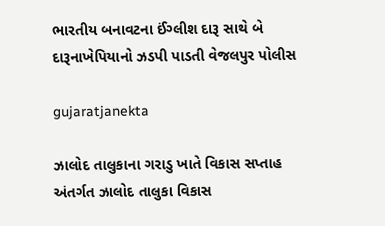ભારતીય બનાવટના ઈંગ્લીશ દારૂ સાથે બે દારૂનાખેપિયાનો ઝડપી પાડતી વેજલપુર પોલીસ

gujaratjanekta

ઝાલોદ તાલુકાના ગરાડુ ખાતે વિકાસ સપ્તાહ અંતર્ગત ઝાલોદ તાલુકા વિકાસ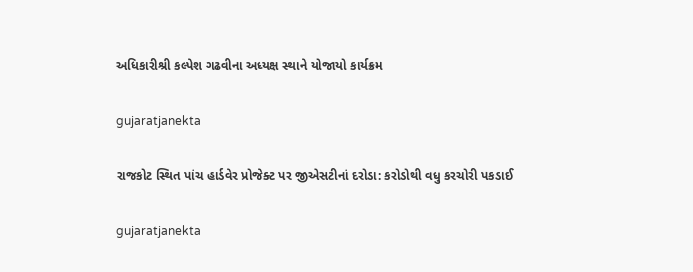અધિકારીશ્રી કલ્પેશ ગઢવીના અધ્યક્ષ સ્થાને યોજાયો કાર્યક્રમ

gujaratjanekta

રાજકોટ સ્થિત પાંચ હાર્ડવેર પ્રોજેક્ટ પર જીએસટીનાં દરોડા: કરોડોથી વધુ કરચોરી પકડાઈ

gujaratjanekta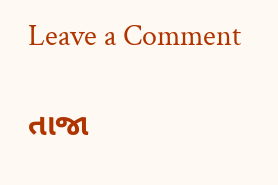Leave a Comment

તાજા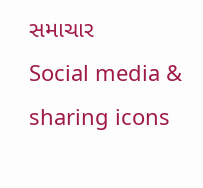સમાચાર
Social media & sharing icons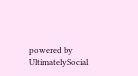powered by UltimatelySocial